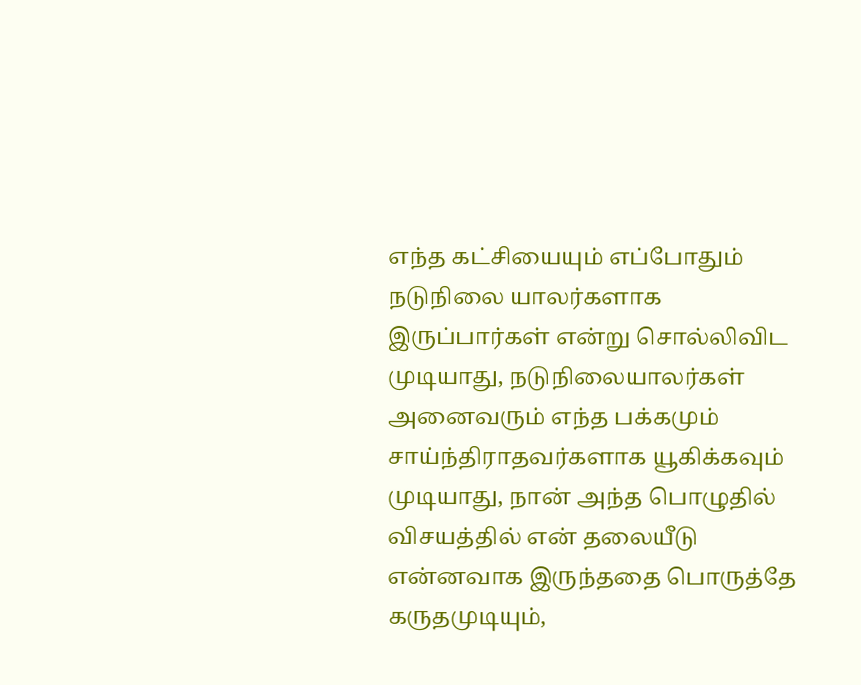எந்த கட்சியையும் எப்போதும் நடுநிலை யாலர்களாக இருப்பார்கள் என்று சொல்லிவிட முடியாது, நடுநிலையாலர்கள் அனைவரும் எந்த பக்கமும் சாய்ந்திராதவர்களாக யூகிக்கவும் முடியாது, நான் அந்த பொழுதில் விசயத்தில் என் தலையீடு என்னவாக இருந்ததை பொருத்தே கருதமுடியும்,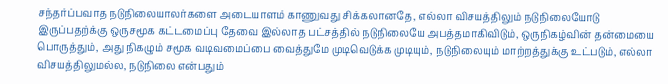சந்தர்ப்பவாத நடுநிலையாலர்களை அடையாளம் காணுவது சிக்கலானதே, எல்லா விசயத்திலும் நடுநிலையோடு இருப்பதற்க்கு ஒருசமூக கட்டமைப்பு தேவை இல்லாத பட்சத்தில் நடுநிலையே அபத்தமாகிவிடும், ஒருநிகழ்வின் தன்மையை பொருத்தும், அது நிகழும் சமூக வடிவமைப்பை வைத்துமே முடிவெடுக்க முடியும், நடுநிலையும் மாற்றத்துக்கு உட்படும், எல்லா விசயத்திலுமல்ல, நடுநிலை என்பதும்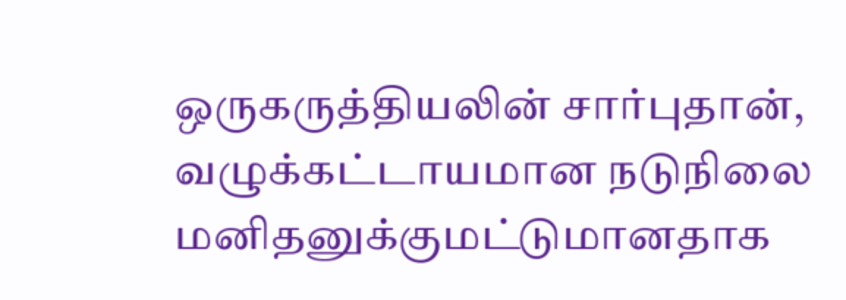ஒருகருத்தியலின் சார்புதான், வழுக்கட்டாயமான நடுநிலை மனிதனுக்குமட்டுமானதாக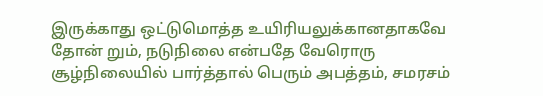இருக்காது ஒட்டுமொத்த உயிரியலுக்கானதாகவே
தோன் றும், நடுநிலை என்பதே வேரொரு சூழ்நிலையில் பார்த்தால் பெரும் அபத்தம், சமரசம்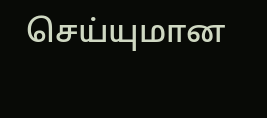செய்யுமான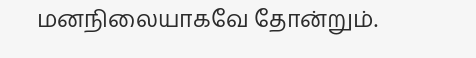மனநிலையாகவே தோன்றும்.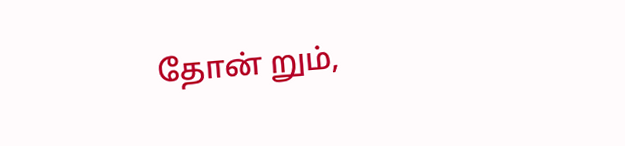தோன் றும்,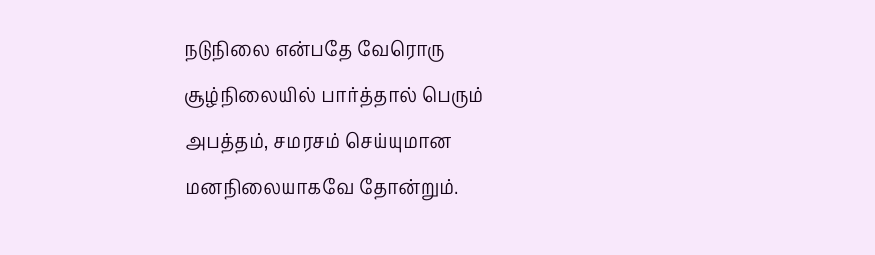நடுநிலை என்பதே வேரொரு சூழ்நிலையில் பார்த்தால் பெரும் அபத்தம், சமரசம் செய்யுமான மனநிலையாகவே தோன்றும்.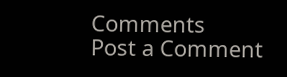Comments
Post a Comment